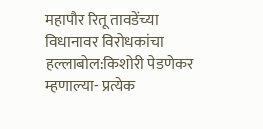महापौर रितू तावडेंच्या विधानावर विरोधकांचा हल्लाबोल:किशोरी पेडणेकर म्हणाल्या- प्रत्येक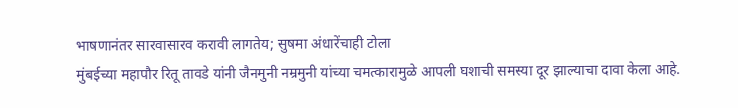भाषणानंतर सारवासारव करावी लागतेय; सुषमा अंधारेंचाही टोला
मुंबईच्या महापौर रितू तावडे यांनी जैनमुनी नम्रमुनी यांच्या चमत्कारामुळे आपली घशाची समस्या दूर झाल्याचा दावा केला आहे.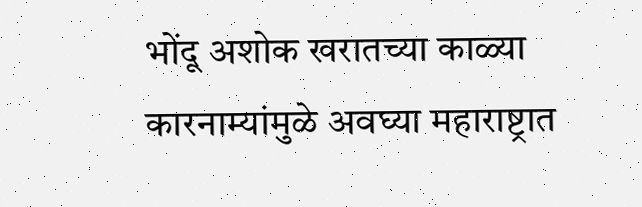भोंदू अशोक खरातच्या काळ्या कारनाम्यांमुळे अवघ्या महाराष्ट्रात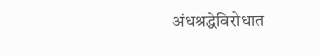अंधश्रद्धेविरोधात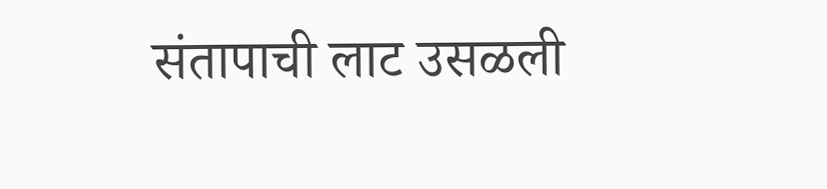संतापाची लाट उसळली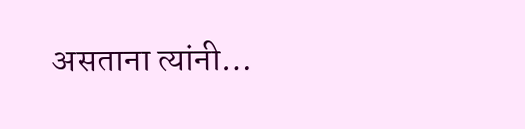असताना त्यांनी…